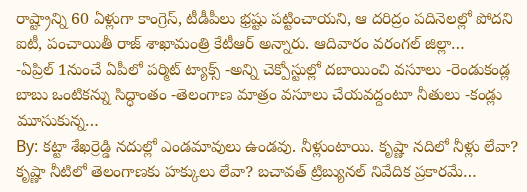రాష్ట్రాన్ని 60 ఏళ్లుగా కాంగ్రెస్, టీడీపీలు భ్రష్టు పట్టించాయని, ఆ దరిద్రం పదినెలల్లో పోదని ఐటీ, పంచాయితీ రాజ్ శాఖామంత్రి కేటీఆర్ అన్నారు. ఆదివారం వరంగల్ జిల్లా…
-ఏప్రిల్ 1నుంచే ఏపీలో పర్మిట్ ట్యాక్స్ -అన్ని చెక్పోస్టుల్లో దబాయించి వసూలు -రెండుకండ్ల బాబు ఒంటికన్ను సిద్ధాంతం -తెలంగాణ మాత్రం వసూలు చేయవద్దంటూ నీతులు -కండ్లు మూసుకున్న…
By: కట్టా శేఖర్రెడ్డి నదుల్లో ఎండమావులు ఉండవు. నీళ్లుంటాయి. కృష్ణా నదిలో నీళ్లు లేవా? కృష్ణా నీటిలో తెలంగాణకు హక్కులు లేవా? బచావత్ ట్రిబ్యునల్ నివేదిక ప్రకారమే…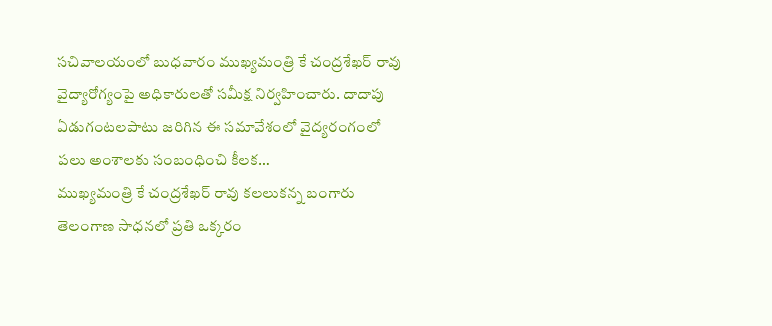సచివాలయంలో బుధవారం ముఖ్యమంత్రి కే చంద్రశేఖర్ రావు వైద్యారోగ్యంపై అధికారులతో సమీక్ష నిర్వహించారు. దాదాపు ఏడుగంటలపాటు జరిగిన ఈ సమావేశంలో వైద్యరంగంలో పలు అంశాలకు సంబంధించి కీలక…
ముఖ్యమంత్రి కే చంద్రశేఖర్ రావు కలలుకన్న బంగారు తెలంగాణ సాధనలో ప్రతి ఒక్కరం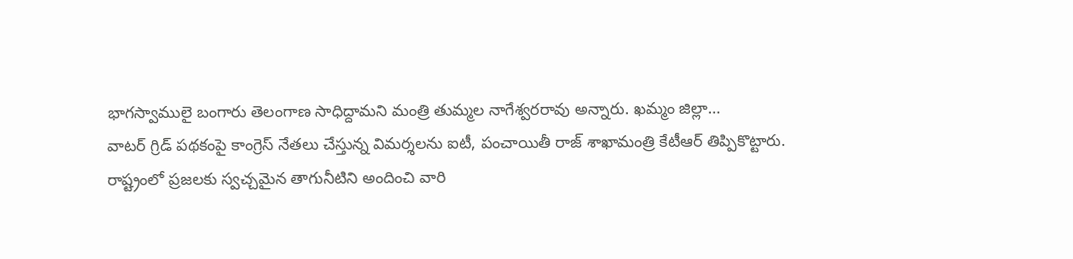భాగస్వాములై బంగారు తెలంగాణ సాధిద్దామని మంత్రి తుమ్మల నాగేశ్వరరావు అన్నారు. ఖమ్మం జిల్లా…
వాటర్ గ్రిడ్ పథకంపై కాంగ్రెస్ నేతలు చేస్తున్న విమర్శలను ఐటీ, పంచాయితీ రాజ్ శాఖామంత్రి కేటీఆర్ తిప్పికొట్టారు. రాష్ట్రంలో ప్రజలకు స్వచ్చమైన తాగునీటిని అందించి వారి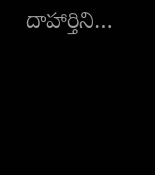దాహార్తిని…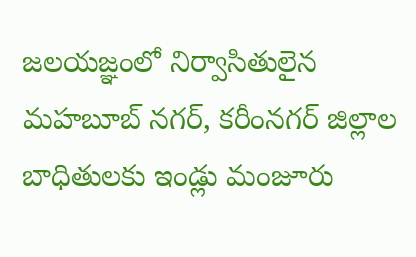జలయజ్ఞంలో నిర్వాసితులైన మహబూబ్ నగర్, కరీంనగర్ జిల్లాల బాధితులకు ఇండ్లు మంజూరు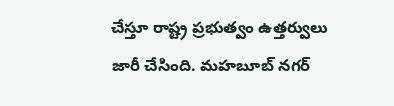చేస్తూ రాష్ట్ర ప్రభుత్వం ఉత్తర్వులు జారీ చేసింది. మహబూబ్ నగర్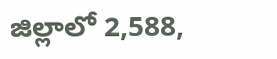జిల్లాలో 2,588,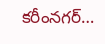కరీంనగర్…